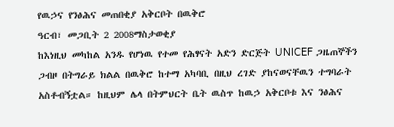የዉኃና የንፅሕና መጠበቂያ አቅርቦት በዉቅሮ
ዓርብ፣ መጋቢት 2 2008ማስታወቂያ
ከእነዚህ መካከል አንዱ የሆነዉ የተመ የሕፃናት አድን ድርጅት UNICEF ጋዜጠኞችን ጋብዞ በትግራይ ክልል በዉቅሮ ከተማ አካባቢ በዚህ ረገድ ያከናወናቸዉን ተግባራት አስቶብኝቷል። ከዚህም ሌላ በትምህርት ቤት ዉስጥ ከዉኃ አቅርቦቱ እና ንፅሕና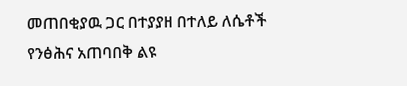መጠበቂያዉ ጋር በተያያዘ በተለይ ለሴቶች የንፅሕና አጠባበቅ ልዩ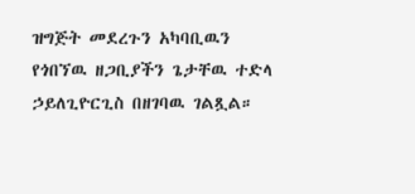ዝግጅት መደረጉን አካባቢዉን የጎበኘዉ ዘጋቢያችን ጌታቸዉ ተድላ ኃይለጊዮርጊስ በዘገባዉ ገልጿል።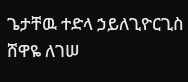ጌታቸዉ ተድላ ኃይለጊዮርጊስ
ሸዋዬ ለገሠ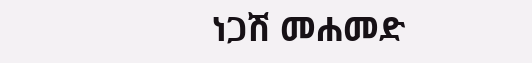ነጋሽ መሐመድ